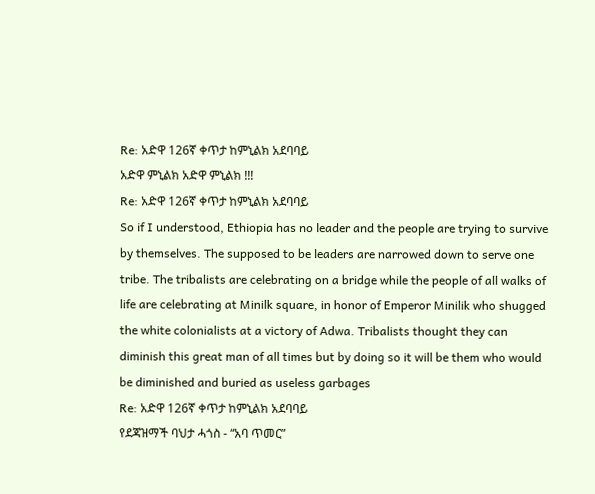Re: አድዋ 126ኛ ቀጥታ ከምኒልክ አደባባይ
አድዋ ምኒልክ አድዋ ምኒልክ !!!
Re: አድዋ 126ኛ ቀጥታ ከምኒልክ አደባባይ
So if I understood, Ethiopia has no leader and the people are trying to survive by themselves. The supposed to be leaders are narrowed down to serve one tribe. The tribalists are celebrating on a bridge while the people of all walks of life are celebrating at Minilk square, in honor of Emperor Minilik who shugged the white colonialists at a victory of Adwa. Tribalists thought they can diminish this great man of all times but by doing so it will be them who would be diminished and buried as useless garbages
Re: አድዋ 126ኛ ቀጥታ ከምኒልክ አደባባይ
የደጃዝማች ባህታ ሓጎስ - “አባ ጥመር”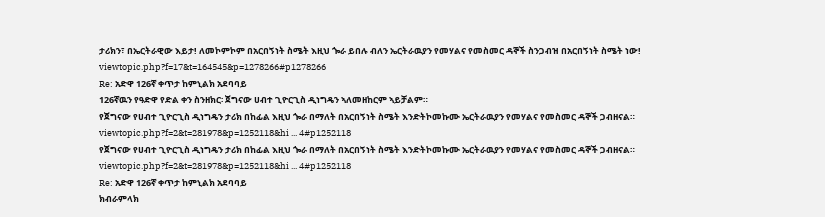ታሪክን፣ በኤርትራዊው እይታ! ለመኮምኮም በአርበኝነት ስሜት እዚህ ጐራ ይበሉ ብለን ኤርትራዉያን የመሃልና የመስመር ዳኞች ስንጋብዝ በአርበኝነት ስሜት ነው!
viewtopic.php?f=17&t=164545&p=1278266#p1278266
Re: አድዋ 126ኛ ቀጥታ ከምኒልክ አደባባይ
126ኛዉን የዓድዋ የድል ቀን ስንዘክር፡ ጀግናው ሀብተ ጊዮርጊስ ዲነግዴን ኣለመዘከርም ኣይቻልም።
የጀግናው የሀብተ ጊዮርጊስ ዲነግዴን ታሪክ በከፊል እዚህ ጐራ በማለት በአርበኝነት ስሜት እንድትኮመኩሙ ኤርትራዉያን የመሃልና የመስመር ዳኞች ጋብዘናል።
viewtopic.php?f=2&t=281978&p=1252118&hi ... 4#p1252118
የጀግናው የሀብተ ጊዮርጊስ ዲነግዴን ታሪክ በከፊል እዚህ ጐራ በማለት በአርበኝነት ስሜት እንድትኮመኩሙ ኤርትራዉያን የመሃልና የመስመር ዳኞች ጋብዘናል።
viewtopic.php?f=2&t=281978&p=1252118&hi ... 4#p1252118
Re: አድዋ 126ኛ ቀጥታ ከምኒልክ አደባባይ
ክብራምላክ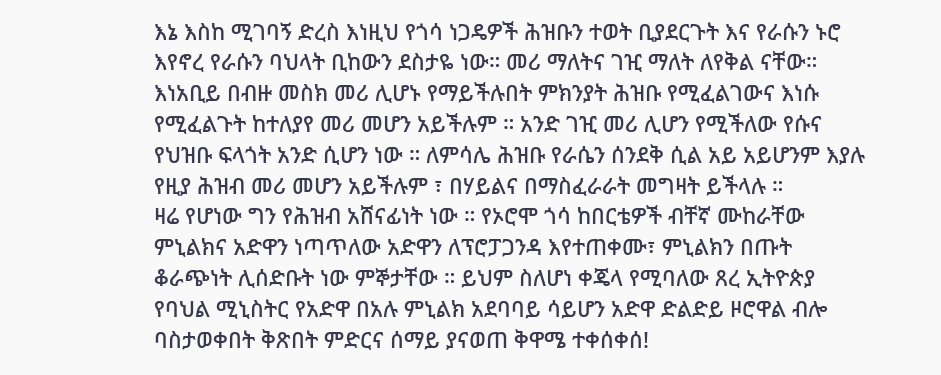እኔ እስከ ሚገባኝ ድረስ እነዚህ የጎሳ ነጋዴዎች ሕዝቡን ተወት ቢያደርጉት እና የራሱን ኑሮ እየኖረ የራሱን ባህላት ቢከውን ደስታዬ ነው። መሪ ማለትና ገዢ ማለት ለየቅል ናቸው። እነአቢይ በብዙ መስክ መሪ ሊሆኑ የማይችሉበት ምክንያት ሕዝቡ የሚፈልገውና እነሱ የሚፈልጉት ከተለያየ መሪ መሆን አይችሉም ። አንድ ገዢ መሪ ሊሆን የሚችለው የሱና የህዝቡ ፍላጎት አንድ ሲሆን ነው ። ለምሳሌ ሕዝቡ የራሴን ሰንደቅ ሲል አይ አይሆንም እያሉ የዚያ ሕዝብ መሪ መሆን አይችሉም ፣ በሃይልና በማስፈራራት መግዛት ይችላሉ ።
ዛሬ የሆነው ግን የሕዝብ አሸናፊነት ነው ። የኦሮሞ ጎሳ ከበርቴዎች ብቸኛ ሙከራቸው ምኒልክና አድዋን ነጣጥለው አድዋን ለፕሮፓጋንዳ እየተጠቀሙ፣ ምኒልክን በጡት ቆራጭነት ሊሰድቡት ነው ምኞታቸው ። ይህም ስለሆነ ቀጄላ የሚባለው ጸረ ኢትዮጵያ የባህል ሚኒስትር የአድዋ በአሉ ምኒልክ አደባባይ ሳይሆን አድዋ ድልድይ ዞሮዋል ብሎ ባስታወቀበት ቅጽበት ምድርና ሰማይ ያናወጠ ቅዋሜ ተቀሰቀሰ!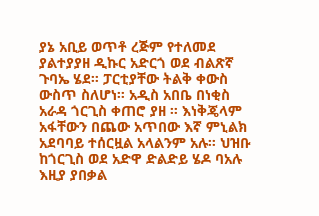ያኔ አቢይ ወጥቶ ረጅም የተለመደ ያልተያያዘ ዲኩር አድርጎ ወደ ብልጽኛ ጉባኤ ሄደ። ፓርቲያቸው ትልቅ ቀውስ ውስጥ ስለሆነ። አዲስ አበቤ በነቂስ አራዳ ጎርጊስ ቀጠሮ ያዘ ። እነቅጄላም አፋቸውን በጨው አጥበው እኛ ምኒልክ አደባባይ ተሰርዟል አላልንም አሉ። ህዝቡ ከጎርጊስ ወደ አድዋ ድልድይ ሄዶ ባአሉ እዚያ ያበቃል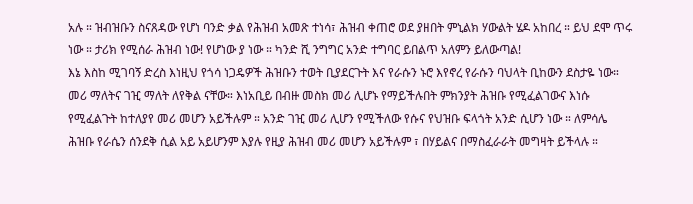አሉ ። ዝብዝቡን ስናጸዳው የሆነ ባንድ ቃል የሕዝብ አመጽ ተነሳ፣ ሕዝብ ቀጠሮ ወደ ያዘበት ምኒልክ ሃውልት ሄዶ አከበረ ። ይህ ደሞ ጥሩ ነው ። ታሪክ የሚሰራ ሕዝብ ነው! የሆነው ያ ነው ። ካንድ ሺ ንግግር አንድ ተግባር ይበልጥ አለምን ይለውጣል!
እኔ እስከ ሚገባኝ ድረስ እነዚህ የጎሳ ነጋዴዎች ሕዝቡን ተወት ቢያደርጉት እና የራሱን ኑሮ እየኖረ የራሱን ባህላት ቢከውን ደስታዬ ነው። መሪ ማለትና ገዢ ማለት ለየቅል ናቸው። እነአቢይ በብዙ መስክ መሪ ሊሆኑ የማይችሉበት ምክንያት ሕዝቡ የሚፈልገውና እነሱ የሚፈልጉት ከተለያየ መሪ መሆን አይችሉም ። አንድ ገዢ መሪ ሊሆን የሚችለው የሱና የህዝቡ ፍላጎት አንድ ሲሆን ነው ። ለምሳሌ ሕዝቡ የራሴን ሰንደቅ ሲል አይ አይሆንም እያሉ የዚያ ሕዝብ መሪ መሆን አይችሉም ፣ በሃይልና በማስፈራራት መግዛት ይችላሉ ።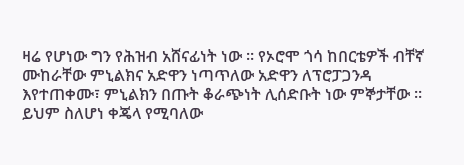ዛሬ የሆነው ግን የሕዝብ አሸናፊነት ነው ። የኦሮሞ ጎሳ ከበርቴዎች ብቸኛ ሙከራቸው ምኒልክና አድዋን ነጣጥለው አድዋን ለፕሮፓጋንዳ እየተጠቀሙ፣ ምኒልክን በጡት ቆራጭነት ሊሰድቡት ነው ምኞታቸው ። ይህም ስለሆነ ቀጄላ የሚባለው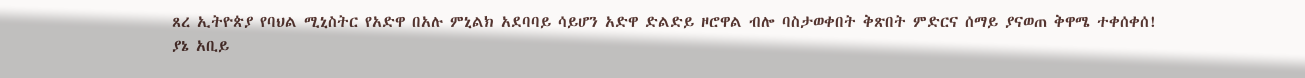ጸረ ኢትዮጵያ የባህል ሚኒስትር የአድዋ በአሉ ምኒልክ አደባባይ ሳይሆን አድዋ ድልድይ ዞሮዋል ብሎ ባስታወቀበት ቅጽበት ምድርና ሰማይ ያናወጠ ቅዋሜ ተቀሰቀሰ!
ያኔ አቢይ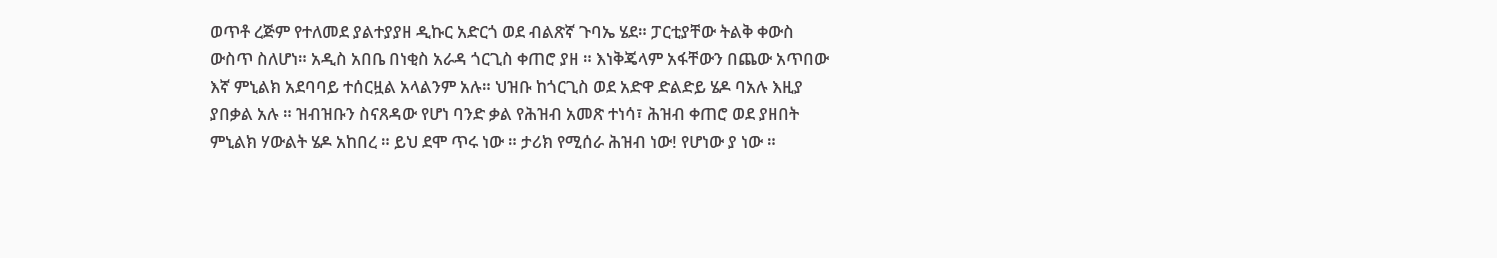ወጥቶ ረጅም የተለመደ ያልተያያዘ ዲኩር አድርጎ ወደ ብልጽኛ ጉባኤ ሄደ። ፓርቲያቸው ትልቅ ቀውስ ውስጥ ስለሆነ። አዲስ አበቤ በነቂስ አራዳ ጎርጊስ ቀጠሮ ያዘ ። እነቅጄላም አፋቸውን በጨው አጥበው እኛ ምኒልክ አደባባይ ተሰርዟል አላልንም አሉ። ህዝቡ ከጎርጊስ ወደ አድዋ ድልድይ ሄዶ ባአሉ እዚያ ያበቃል አሉ ። ዝብዝቡን ስናጸዳው የሆነ ባንድ ቃል የሕዝብ አመጽ ተነሳ፣ ሕዝብ ቀጠሮ ወደ ያዘበት ምኒልክ ሃውልት ሄዶ አከበረ ። ይህ ደሞ ጥሩ ነው ። ታሪክ የሚሰራ ሕዝብ ነው! የሆነው ያ ነው ።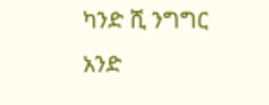ካንድ ሺ ንግግር አንድ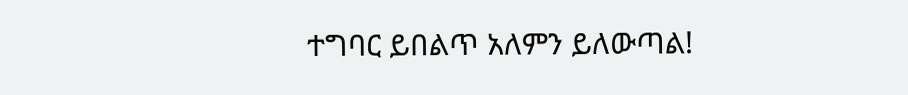ተግባር ይበልጥ አለምን ይለውጣል!